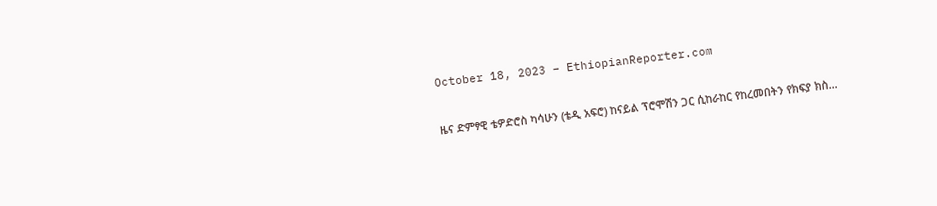October 18, 2023 – EthiopianReporter.com


ዜና ድምፃዊ ቴዎድሮስ ካሳሁን (ቴዲ አፍሮ) ከናይል ፕሮሞሽን ጋር ሲከራከር የከረመበትን የክፍያ ክስ…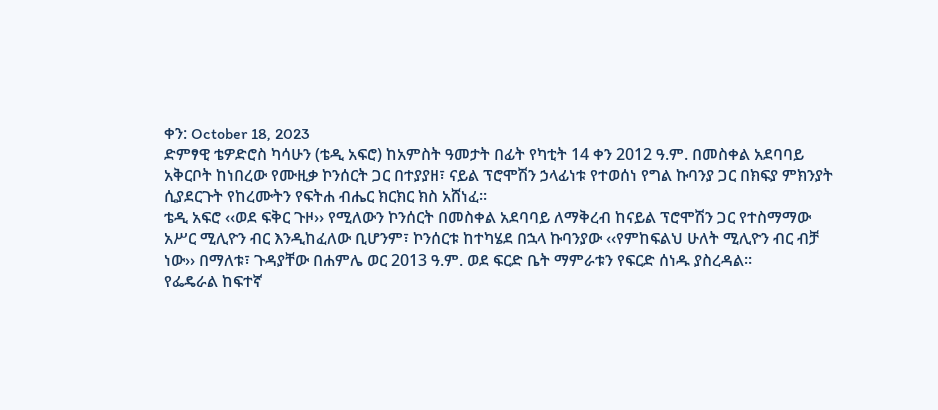ቀን: October 18, 2023
ድምፃዊ ቴዎድሮስ ካሳሁን (ቴዲ አፍሮ) ከአምስት ዓመታት በፊት የካቲት 14 ቀን 2012 ዓ.ም. በመስቀል አደባባይ አቅርቦት ከነበረው የሙዚቃ ኮንሰርት ጋር በተያያዘ፣ ናይል ፕሮሞሽን ኃላፊነቱ የተወሰነ የግል ኩባንያ ጋር በክፍያ ምክንያት ሲያደርጉት የከረሙትን የፍትሐ ብሔር ክርክር ክስ አሸነፈ፡፡
ቴዲ አፍሮ ‹‹ወደ ፍቅር ጉዞ›› የሚለውን ኮንሰርት በመስቀል አደባባይ ለማቅረብ ከናይል ፕሮሞሽን ጋር የተስማማው አሥር ሚሊዮን ብር እንዲከፈለው ቢሆንም፣ ኮንሰርቱ ከተካሄደ በኋላ ኩባንያው ‹‹የምከፍልህ ሁለት ሚሊዮን ብር ብቻ ነው›› በማለቱ፣ ጉዳያቸው በሐምሌ ወር 2013 ዓ.ም. ወደ ፍርድ ቤት ማምራቱን የፍርድ ሰነዱ ያስረዳል፡፡
የፌዴራል ከፍተኛ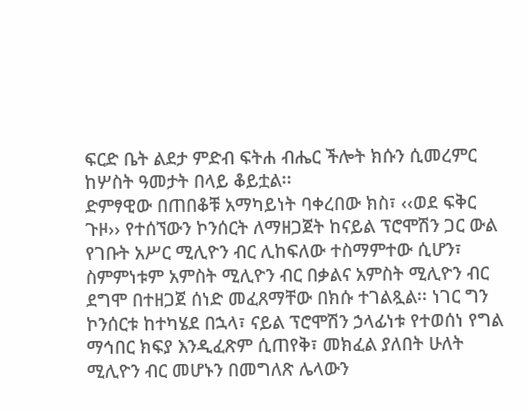ፍርድ ቤት ልደታ ምድብ ፍትሐ ብሔር ችሎት ክሱን ሲመረምር ከሦስት ዓመታት በላይ ቆይቷል፡፡
ድምፃዊው በጠበቆቹ አማካይነት ባቀረበው ክስ፣ ‹‹ወደ ፍቅር ጉዞ›› የተሰኘውን ኮንሰርት ለማዘጋጀት ከናይል ፕሮሞሽን ጋር ውል የገቡት አሥር ሚሊዮን ብር ሊከፍለው ተስማምተው ሲሆን፣ ስምምነቱም አምስት ሚሊዮን ብር በቃልና አምስት ሚሊዮን ብር ደግሞ በተዘጋጀ ሰነድ መፈጸማቸው በክሱ ተገልጿል፡፡ ነገር ግን ኮንሰርቱ ከተካሄደ በኋላ፣ ናይል ፕሮሞሽን ኃላፊነቱ የተወሰነ የግል ማኅበር ክፍያ እንዲፈጽም ሲጠየቅ፣ መክፈል ያለበት ሁለት ሚሊዮን ብር መሆኑን በመግለጽ ሌላውን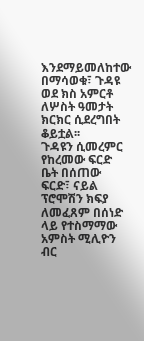እንደማይመለከተው በማሳወቁ፣ ጉዳዩ ወደ ክስ አምርቶ ለሦስት ዓመታት ክርክር ሲደረግበት ቆይቷል፡፡
ጉዳዩን ሲመረምር የከረመው ፍርድ ቤት በሰጠው ፍርድ፣ ናይል ፕሮሞሽን ክፍያ ለመፈጸም በሰነድ ላይ የተስማማው አምስት ሚሊዮን ብር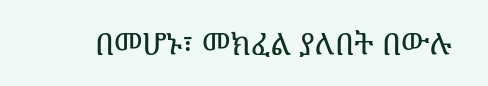በመሆኑ፣ መክፈል ያለበት በውሉ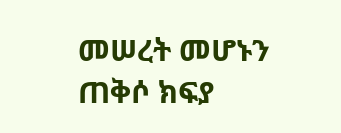መሠረት መሆኑን ጠቅሶ ክፍያ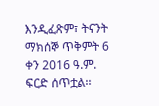እንዲፈጽም፣ ትናንት ማክሰኞ ጥቅምት 6 ቀን 2016 ዓ.ም. ፍርድ ሰጥቷል፡፡